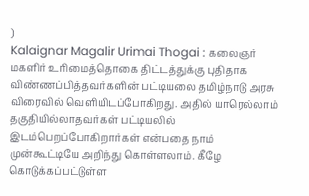)
Kalaignar Magalir Urimai Thogai : கலைஞர் மகளிர் உரிமைத்தொகை திட்டத்துக்கு புதிதாக விண்ணப்பித்தவர்களின் பட்டியலை தமிழ்நாடு அரசு விரைவில் வெளியிடப்போகிறது. அதில் யாரெல்லாம் தகுதியில்லாதவர்கள் பட்டியலில் இடம்பெறப்போகிறார்கள் என்பதை நாம் முன்கூட்டியே அறிந்து கொள்ளலாம். கீழே கொடுக்கப்பட்டுள்ள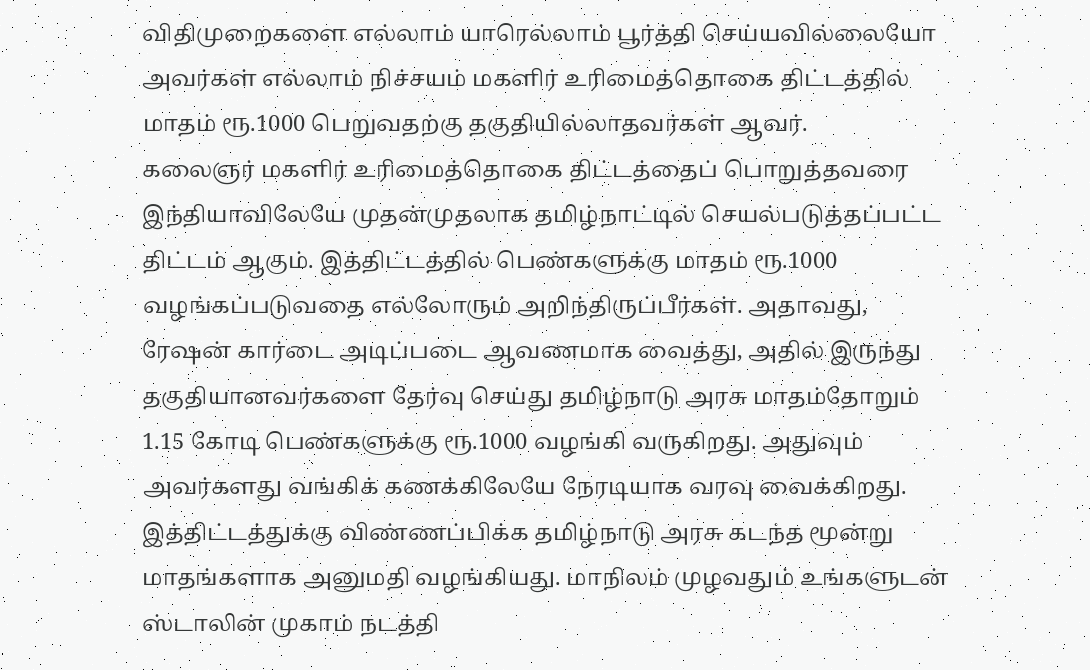விதிமுறைகளை எல்லாம் யாரெல்லாம் பூர்த்தி செய்யவில்லையோ அவர்கள் எல்லாம் நிச்சயம் மகளிர் உரிமைத்தொகை திட்டத்தில் மாதம் ரூ.1000 பெறுவதற்கு தகுதியில்லாதவர்கள் ஆவர்.
கலைஞர் மகளிர் உரிமைத்தொகை திட்டத்தைப் பொறுத்தவரை இந்தியாவிலேயே முதன்முதலாக தமிழ்நாட்டில் செயல்படுத்தப்பட்ட திட்டம் ஆகும். இத்திட்டத்தில் பெண்களுக்கு மாதம் ரூ.1000 வழங்கப்படுவதை எல்லோரும் அறிந்திருப்பீர்கள். அதாவது, ரேஷன் கார்டை அடிப்படை ஆவணமாக வைத்து, அதில் இருந்து தகுதியானவர்களை தேர்வு செய்து தமிழ்நாடு அரசு மாதம்தோறும் 1.15 கோடி பெண்களுக்கு ரூ.1000 வழங்கி வருகிறது. அதுவும் அவர்களது வங்கிக் கணக்கிலேயே நேரடியாக வரவு வைக்கிறது.
இத்திட்டத்துக்கு விண்ணப்பிக்க தமிழ்நாடு அரசு கடந்த மூன்று மாதங்களாக அனுமதி வழங்கியது. மாநிலம் முழவதும் உங்களுடன் ஸ்டாலின் முகாம் நடத்தி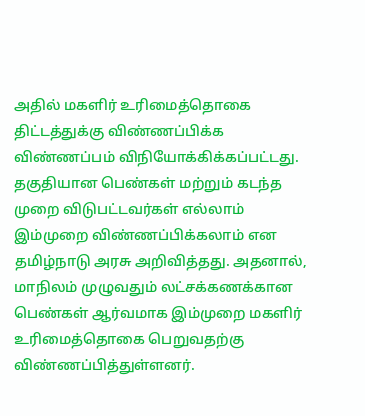அதில் மகளிர் உரிமைத்தொகை திட்டத்துக்கு விண்ணப்பிக்க விண்ணப்பம் விநியோக்கிக்கப்பட்டது. தகுதியான பெண்கள் மற்றும் கடந்த முறை விடுபட்டவர்கள் எல்லாம் இம்முறை விண்ணப்பிக்கலாம் என தமிழ்நாடு அரசு அறிவித்தது. அதனால், மாநிலம் முழுவதும் லட்சக்கணக்கான பெண்கள் ஆர்வமாக இம்முறை மகளிர் உரிமைத்தொகை பெறுவதற்கு விண்ணப்பித்துள்ளனர்.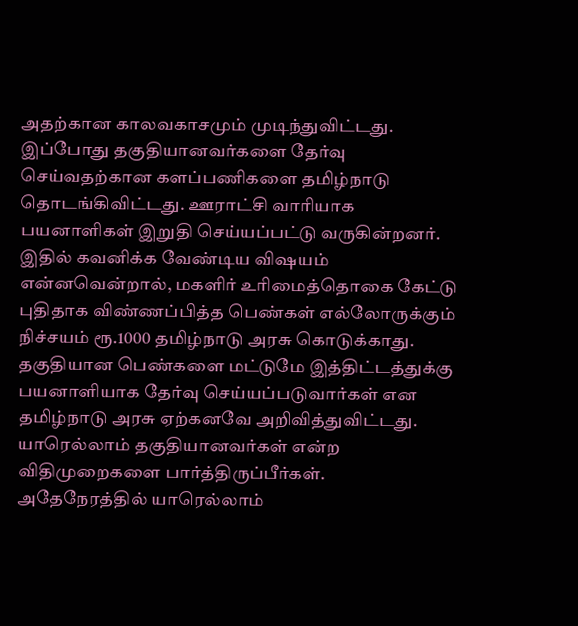அதற்கான காலவகாசமும் முடிந்துவிட்டது.
இப்போது தகுதியானவர்களை தேர்வு செய்வதற்கான களப்பணிகளை தமிழ்நாடு தொடங்கிவிட்டது. ஊராட்சி வாரியாக பயனாளிகள் இறுதி செய்யப்பட்டு வருகின்றனர். இதில் கவனிக்க வேண்டிய விஷயம் என்னவென்றால், மகளிர் உரிமைத்தொகை கேட்டு புதிதாக விண்ணப்பித்த பெண்கள் எல்லோருக்கும் நிச்சயம் ரூ.1000 தமிழ்நாடு அரசு கொடுக்காது. தகுதியான பெண்களை மட்டுமே இத்திட்டத்துக்கு பயனாளியாக தேர்வு செய்யப்படுவார்கள் என தமிழ்நாடு அரசு ஏற்கனவே அறிவித்துவிட்டது. யாரெல்லாம் தகுதியானவர்கள் என்ற விதிமுறைகளை பார்த்திருப்பீர்கள். அதேநேரத்தில் யாரெல்லாம்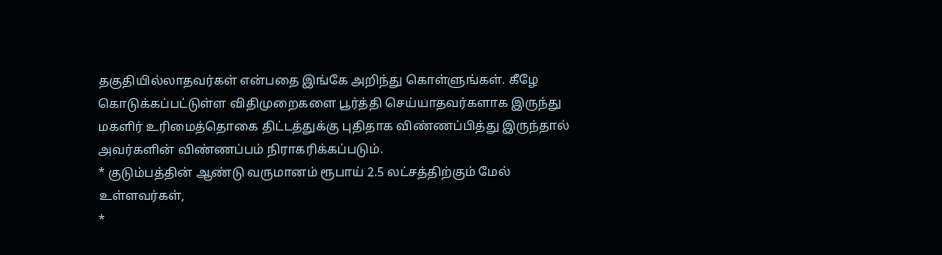தகுதியில்லாதவர்கள் என்பதை இங்கே அறிந்து கொள்ளுங்கள். கீழே கொடுக்கப்பட்டுள்ள விதிமுறைகளை பூர்த்தி செய்யாதவர்களாக இருந்து மகளிர் உரிமைத்தொகை திட்டத்துக்கு புதிதாக விண்ணப்பித்து இருந்தால் அவர்களின் விண்ணப்பம் நிராகரிக்கப்படும்.
* குடும்பத்தின் ஆண்டு வருமானம் ரூபாய் 2.5 லட்சத்திற்கும் மேல் உள்ளவர்கள்,
*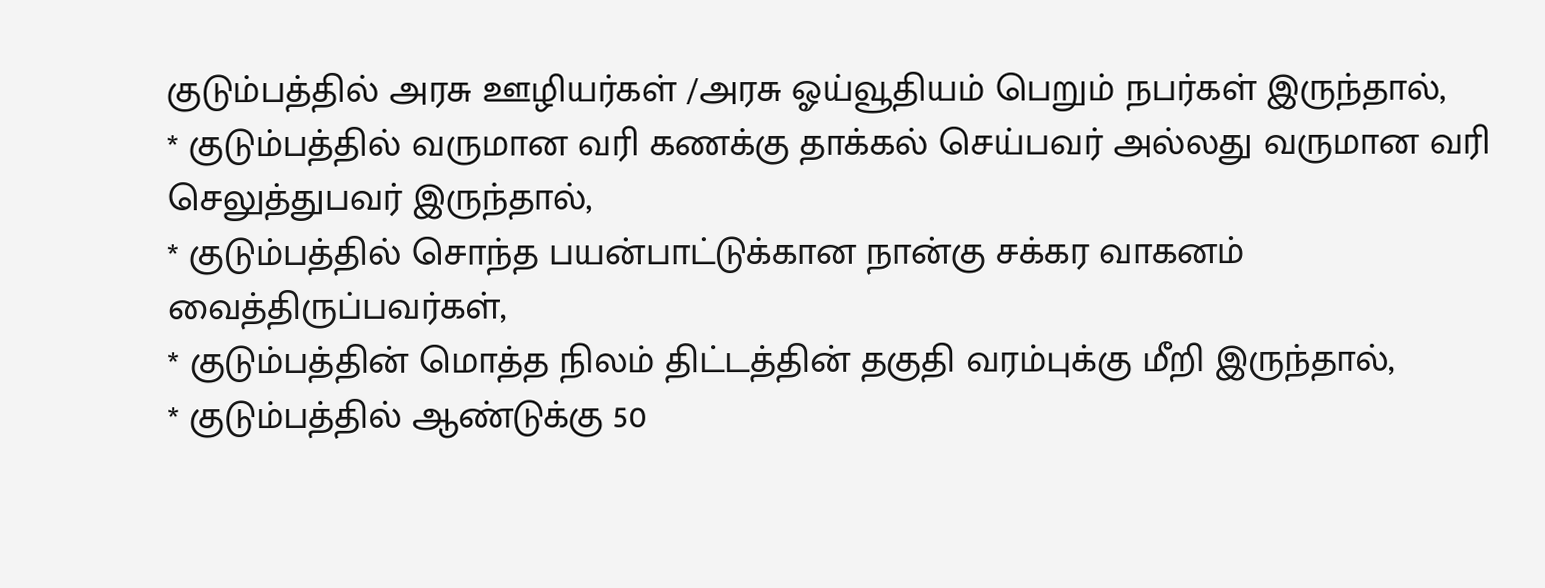குடும்பத்தில் அரசு ஊழியர்கள் /அரசு ஓய்வூதியம் பெறும் நபர்கள் இருந்தால்,
* குடும்பத்தில் வருமான வரி கணக்கு தாக்கல் செய்பவர் அல்லது வருமான வரி செலுத்துபவர் இருந்தால்,
* குடும்பத்தில் சொந்த பயன்பாட்டுக்கான நான்கு சக்கர வாகனம் வைத்திருப்பவர்கள்,
* குடும்பத்தின் மொத்த நிலம் திட்டத்தின் தகுதி வரம்புக்கு மீறி இருந்தால்,
* குடும்பத்தில் ஆண்டுக்கு 50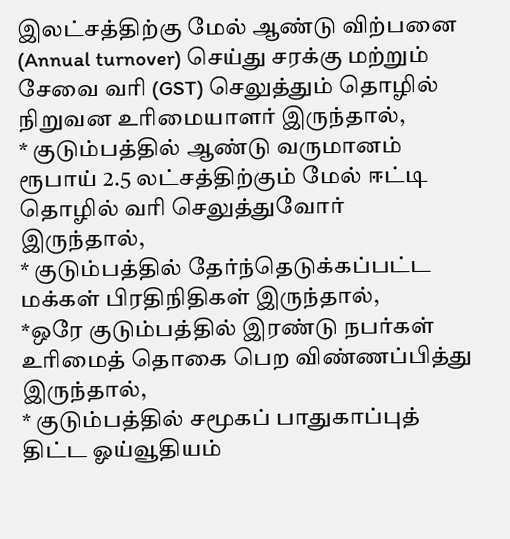இலட்சத்திற்கு மேல் ஆண்டு விற்பனை (Annual turnover) செய்து சரக்கு மற்றும் சேவை வரி (GST) செலுத்தும் தொழில் நிறுவன உரிமையாளர் இருந்தால்,
* குடும்பத்தில் ஆண்டு வருமானம் ரூபாய் 2.5 லட்சத்திற்கும் மேல் ஈட்டி தொழில் வரி செலுத்துவோர் இருந்தால்,
* குடும்பத்தில் தேர்ந்தெடுக்கப்பட்ட மக்கள் பிரதிநிதிகள் இருந்தால்,
*ஒரே குடும்பத்தில் இரண்டு நபர்கள் உரிமைத் தொகை பெற விண்ணப்பித்து இருந்தால்,
* குடும்பத்தில் சமூகப் பாதுகாப்புத் திட்ட ஓய்வூதியம்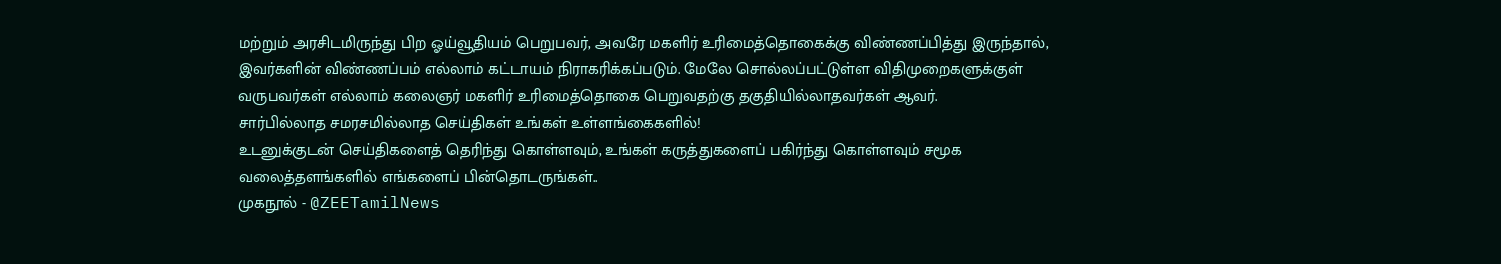மற்றும் அரசிடமிருந்து பிற ஓய்வூதியம் பெறுபவர், அவரே மகளிர் உரிமைத்தொகைக்கு விண்ணப்பித்து இருந்தால், இவர்களின் விண்ணப்பம் எல்லாம் கட்டாயம் நிராகரிக்கப்படும். மேலே சொல்லப்பட்டுள்ள விதிமுறைகளுக்குள் வருபவர்கள் எல்லாம் கலைஞர் மகளிர் உரிமைத்தொகை பெறுவதற்கு தகுதியில்லாதவர்கள் ஆவர்.
சார்பில்லாத சமரசமில்லாத செய்திகள் உங்கள் உள்ளங்கைகளில்!
உடனுக்குடன் செய்திகளைத் தெரிந்து கொள்ளவும், உங்கள் கருத்துகளைப் பகிர்ந்து கொள்ளவும் சமூக வலைத்தளங்களில் எங்களைப் பின்தொடருங்கள்..
முகநூல் - @ZEETamilNews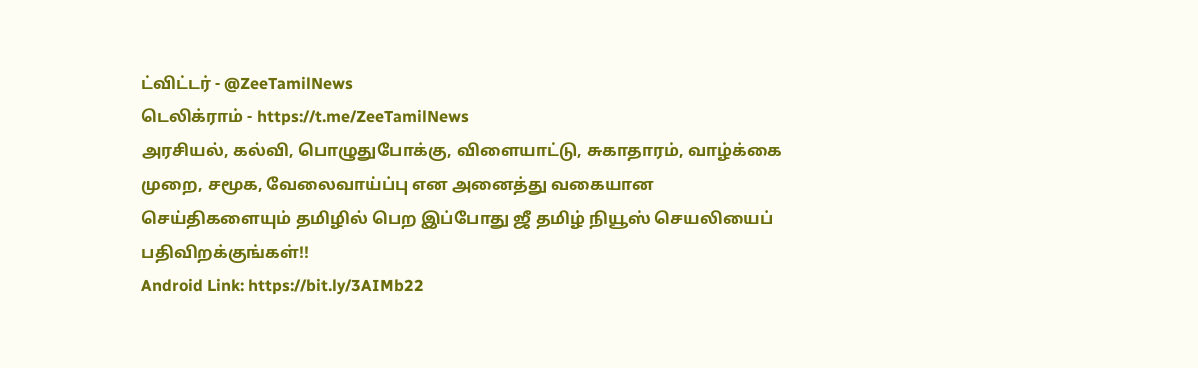ட்விட்டர் - @ZeeTamilNews
டெலிக்ராம் - https://t.me/ZeeTamilNews
அரசியல், கல்வி, பொழுதுபோக்கு, விளையாட்டு, சுகாதாரம், வாழ்க்கை முறை, சமூக, வேலைவாய்ப்பு என அனைத்து வகையான செய்திகளையும் தமிழில் பெற இப்போது ஜீ தமிழ் நியூஸ் செயலியைப் பதிவிறக்குங்கள்!!
Android Link: https://bit.ly/3AIMb22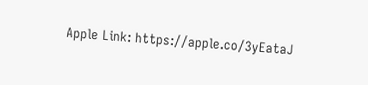Apple Link: https://apple.co/3yEataJ